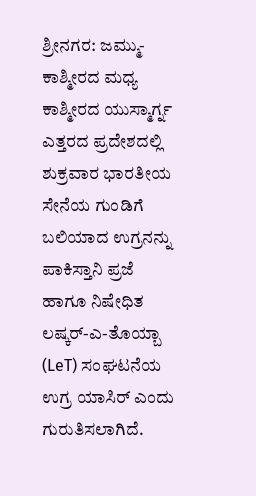ಶ್ರೀನಗರ: ಜಮ್ಮು-ಕಾಶ್ಮೀರದ ಮಧ್ಯ ಕಾಶ್ಮೀರದ ಯುಸ್ಮಾರ್ಗ್ನ ಎತ್ತರದ ಪ್ರದೇಶದಲ್ಲಿ ಶುಕ್ರವಾರ ಭಾರತೀಯ ಸೇನೆಯ ಗುಂಡಿಗೆ ಬಲಿಯಾದ ಉಗ್ರನನ್ನು ಪಾಕಿಸ್ತಾನಿ ಪ್ರಜೆ ಹಾಗೂ ನಿಷೇಧಿತ ಲಷ್ಕರ್-ಎ-ತೊಯ್ಬಾ (LeT) ಸಂಘಟನೆಯ ಉಗ್ರ ಯಾಸಿರ್ ಎಂದು ಗುರುತಿಸಲಾಗಿದೆ.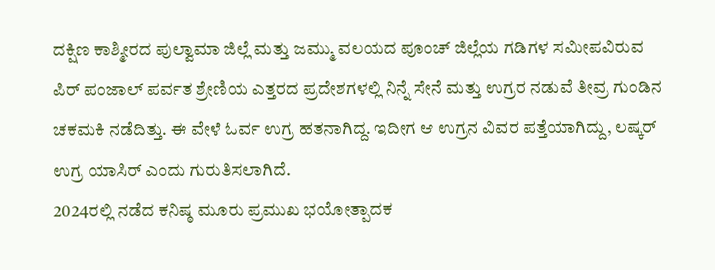ದಕ್ಷಿಣ ಕಾಶ್ಮೀರದ ಪುಲ್ವಾಮಾ ಜಿಲ್ಲೆ ಮತ್ತು ಜಮ್ಮು ವಲಯದ ಪೂಂಚ್ ಜಿಲ್ಲೆಯ ಗಡಿಗಳ ಸಮೀಪವಿರುವ ಪಿರ್ ಪಂಜಾಲ್ ಪರ್ವತ ಶ್ರೇಣಿಯ ಎತ್ತರದ ಪ್ರದೇಶಗಳಲ್ಲಿ ನಿನ್ನೆ ಸೇನೆ ಮತ್ತು ಉಗ್ರರ ನಡುವೆ ತೀವ್ರ ಗುಂಡಿನ ಚಕಮಕಿ ನಡೆದಿತ್ತು. ಈ ವೇಳೆ ಓರ್ವ ಉಗ್ರ ಹತನಾಗಿದ್ದ. ಇದೀಗ ಆ ಉಗ್ರನ ವಿವರ ಪತ್ತೆಯಾಗಿದ್ದು, ಲಷ್ಕರ್ ಉಗ್ರ ಯಾಸಿರ್ ಎಂದು ಗುರುತಿಸಲಾಗಿದೆ.
2024ರಲ್ಲಿ ನಡೆದ ಕನಿಷ್ಠ ಮೂರು ಪ್ರಮುಖ ಭಯೋತ್ಪಾದಕ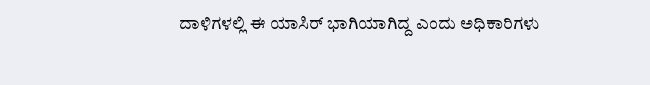ದಾಳಿಗಳಲ್ಲಿ ಈ ಯಾಸಿರ್ ಭಾಗಿಯಾಗಿದ್ದ ಎಂದು ಅಧಿಕಾರಿಗಳು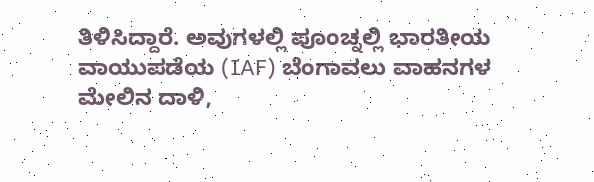ತಿಳಿಸಿದ್ದಾರೆ. ಅವುಗಳಲ್ಲಿ ಪೂಂಚ್ನಲ್ಲಿ ಭಾರತೀಯ ವಾಯುಪಡೆಯ (IAF) ಬೆಂಗಾವಲು ವಾಹನಗಳ ಮೇಲಿನ ದಾಳಿ,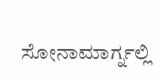ಸೋನಾಮಾರ್ಗ್ನಲ್ಲಿ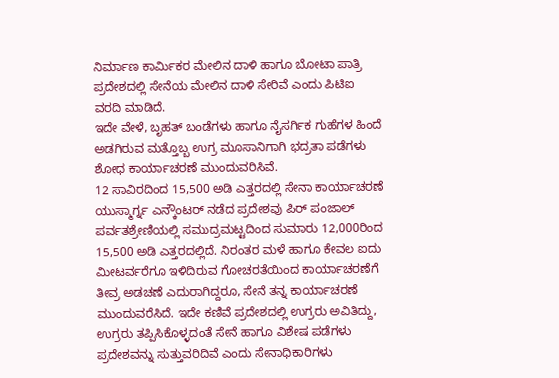ನಿರ್ಮಾಣ ಕಾರ್ಮಿಕರ ಮೇಲಿನ ದಾಳಿ ಹಾಗೂ ಬೋಟಾ ಪಾತ್ರಿ ಪ್ರದೇಶದಲ್ಲಿ ಸೇನೆಯ ಮೇಲಿನ ದಾಳಿ ಸೇರಿವೆ ಎಂದು ಪಿಟಿಐ ವರದಿ ಮಾಡಿದೆ.
ಇದೇ ವೇಳೆ, ಬೃಹತ್ ಬಂಡೆಗಳು ಹಾಗೂ ನೈಸರ್ಗಿಕ ಗುಹೆಗಳ ಹಿಂದೆ ಅಡಗಿರುವ ಮತ್ತೊಬ್ಬ ಉಗ್ರ ಮೂಸಾನಿಗಾಗಿ ಭದ್ರತಾ ಪಡೆಗಳು ಶೋಧ ಕಾರ್ಯಾಚರಣೆ ಮುಂದುವರಿಸಿವೆ.
12 ಸಾವಿರದಿಂದ 15,500 ಅಡಿ ಎತ್ತರದಲ್ಲಿ ಸೇನಾ ಕಾರ್ಯಾಚರಣೆ
ಯುಸ್ಮಾರ್ಗ್ನ ಎನ್ಕೌಂಟರ್ ನಡೆದ ಪ್ರದೇಶವು ಪಿರ್ ಪಂಜಾಲ್ ಪರ್ವತಶ್ರೇಣಿಯಲ್ಲಿ ಸಮುದ್ರಮಟ್ಟದಿಂದ ಸುಮಾರು 12,000ರಿಂದ 15,500 ಅಡಿ ಎತ್ತರದಲ್ಲಿದೆ. ನಿರಂತರ ಮಳೆ ಹಾಗೂ ಕೇವಲ ಐದು ಮೀಟರ್ವರೆಗೂ ಇಳಿದಿರುವ ಗೋಚರತೆಯಿಂದ ಕಾರ್ಯಾಚರಣೆಗೆ ತೀವ್ರ ಅಡಚಣೆ ಎದುರಾಗಿದ್ದರೂ, ಸೇನೆ ತನ್ನ ಕಾರ್ಯಾಚರಣೆ ಮುಂದುವರೆಸಿದೆ. ಇದೇ ಕಣಿವೆ ಪ್ರದೇಶದಲ್ಲಿ ಉಗ್ರರು ಅವಿತಿದ್ದು, ಉಗ್ರರು ತಪ್ಪಿಸಿಕೊಳ್ಳದಂತೆ ಸೇನೆ ಹಾಗೂ ವಿಶೇಷ ಪಡೆಗಳು ಪ್ರದೇಶವನ್ನು ಸುತ್ತುವರಿದಿವೆ ಎಂದು ಸೇನಾಧಿಕಾರಿಗಳು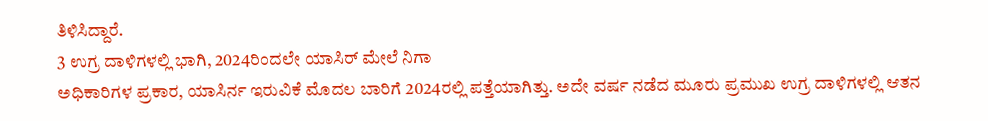ತಿಳಿಸಿದ್ದಾರೆ.
3 ಉಗ್ರ ದಾಳಿಗಳಲ್ಲಿ ಭಾಗಿ, 2024ರಿಂದಲೇ ಯಾಸಿರ್ ಮೇಲೆ ನಿಗಾ
ಅಧಿಕಾರಿಗಳ ಪ್ರಕಾರ, ಯಾಸಿರ್ನ ಇರುವಿಕೆ ಮೊದಲ ಬಾರಿಗೆ 2024ರಲ್ಲಿ ಪತ್ತೆಯಾಗಿತ್ತು. ಅದೇ ವರ್ಷ ನಡೆದ ಮೂರು ಪ್ರಮುಖ ಉಗ್ರ ದಾಳಿಗಳಲ್ಲಿ ಆತನ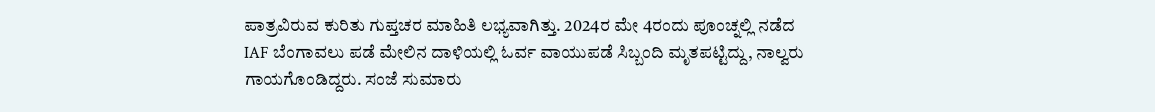ಪಾತ್ರವಿರುವ ಕುರಿತು ಗುಪ್ತಚರ ಮಾಹಿತಿ ಲಭ್ಯವಾಗಿತ್ತು. 2024ರ ಮೇ 4ರಂದು ಪೂಂಚ್ನಲ್ಲಿ ನಡೆದ IAF ಬೆಂಗಾವಲು ಪಡೆ ಮೇಲಿನ ದಾಳಿಯಲ್ಲಿ ಓರ್ವ ವಾಯುಪಡೆ ಸಿಬ್ಬಂದಿ ಮೃತಪಟ್ಟಿದ್ದು, ನಾಲ್ವರು ಗಾಯಗೊಂಡಿದ್ದರು. ಸಂಜೆ ಸುಮಾರು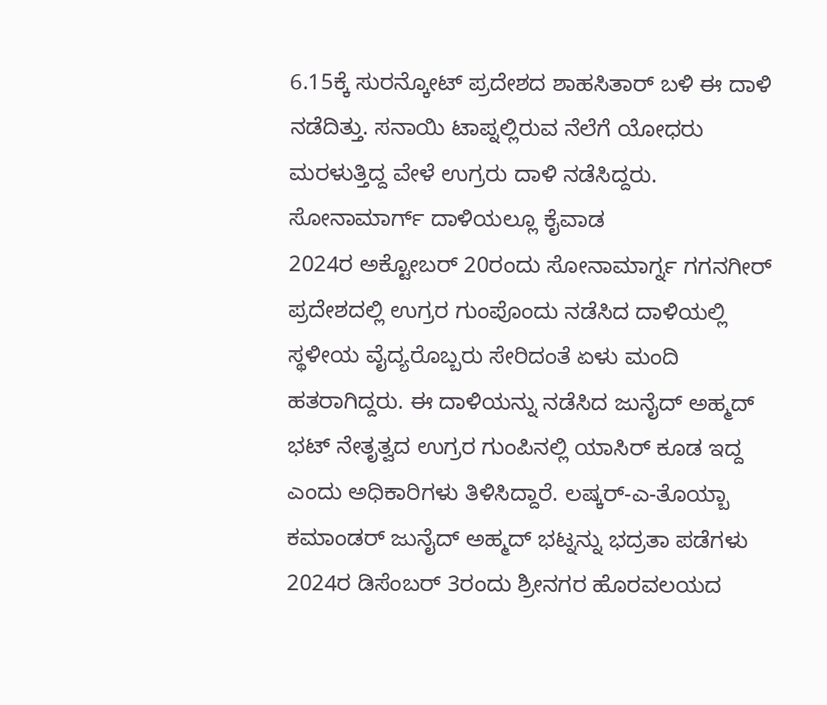6.15ಕ್ಕೆ ಸುರನ್ಕೋಟ್ ಪ್ರದೇಶದ ಶಾಹಸಿತಾರ್ ಬಳಿ ಈ ದಾಳಿ ನಡೆದಿತ್ತು. ಸನಾಯಿ ಟಾಪ್ನಲ್ಲಿರುವ ನೆಲೆಗೆ ಯೋಧರು ಮರಳುತ್ತಿದ್ದ ವೇಳೆ ಉಗ್ರರು ದಾಳಿ ನಡೆಸಿದ್ದರು.
ಸೋನಾಮಾರ್ಗ್ ದಾಳಿಯಲ್ಲೂ ಕೈವಾಡ
2024ರ ಅಕ್ಟೋಬರ್ 20ರಂದು ಸೋನಾಮಾರ್ಗ್ನ ಗಗನಗೀರ್ ಪ್ರದೇಶದಲ್ಲಿ ಉಗ್ರರ ಗುಂಪೊಂದು ನಡೆಸಿದ ದಾಳಿಯಲ್ಲಿ ಸ್ಥಳೀಯ ವೈದ್ಯರೊಬ್ಬರು ಸೇರಿದಂತೆ ಏಳು ಮಂದಿ ಹತರಾಗಿದ್ದರು. ಈ ದಾಳಿಯನ್ನು ನಡೆಸಿದ ಜುನೈದ್ ಅಹ್ಮದ್ ಭಟ್ ನೇತೃತ್ವದ ಉಗ್ರರ ಗುಂಪಿನಲ್ಲಿ ಯಾಸಿರ್ ಕೂಡ ಇದ್ದ ಎಂದು ಅಧಿಕಾರಿಗಳು ತಿಳಿಸಿದ್ದಾರೆ. ಲಷ್ಕರ್-ಎ-ತೊಯ್ಬಾ ಕಮಾಂಡರ್ ಜುನೈದ್ ಅಹ್ಮದ್ ಭಟ್ನನ್ನು ಭದ್ರತಾ ಪಡೆಗಳು 2024ರ ಡಿಸೆಂಬರ್ 3ರಂದು ಶ್ರೀನಗರ ಹೊರವಲಯದ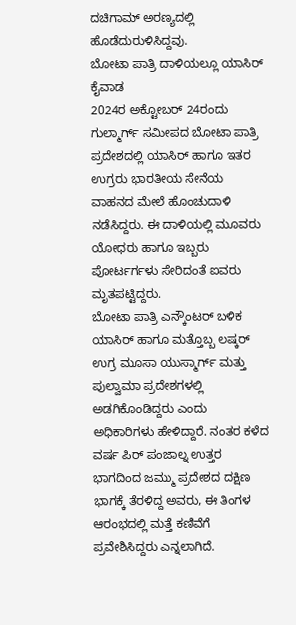ದಚಿಗಾಮ್ ಅರಣ್ಯದಲ್ಲಿ ಹೊಡೆದುರುಳಿಸಿದ್ದವು.
ಬೋಟಾ ಪಾತ್ರಿ ದಾಳಿಯಲ್ಲೂ ಯಾಸಿರ್ ಕೈವಾಡ
2024ರ ಅಕ್ಟೋಬರ್ 24ರಂದು ಗುಲ್ಮಾರ್ಗ್ ಸಮೀಪದ ಬೋಟಾ ಪಾತ್ರಿ ಪ್ರದೇಶದಲ್ಲಿ ಯಾಸಿರ್ ಹಾಗೂ ಇತರ ಉಗ್ರರು ಭಾರತೀಯ ಸೇನೆಯ ವಾಹನದ ಮೇಲೆ ಹೊಂಚುದಾಳಿ ನಡೆಸಿದ್ದರು. ಈ ದಾಳಿಯಲ್ಲಿ ಮೂವರು ಯೋಧರು ಹಾಗೂ ಇಬ್ಬರು ಪೋರ್ಟರ್ಗಳು ಸೇರಿದಂತೆ ಐವರು ಮೃತಪಟ್ಟಿದ್ದರು.
ಬೋಟಾ ಪಾತ್ರಿ ಎನ್ಕೌಂಟರ್ ಬಳಿಕ ಯಾಸಿರ್ ಹಾಗೂ ಮತ್ತೊಬ್ಬ ಲಷ್ಕರ್ ಉಗ್ರ ಮೂಸಾ ಯುಸ್ಮಾರ್ಗ್ ಮತ್ತು ಪುಲ್ವಾಮಾ ಪ್ರದೇಶಗಳಲ್ಲಿ ಅಡಗಿಕೊಂಡಿದ್ದರು ಎಂದು ಅಧಿಕಾರಿಗಳು ಹೇಳಿದ್ದಾರೆ. ನಂತರ ಕಳೆದ ವರ್ಷ ಪಿರ್ ಪಂಜಾಲ್ನ ಉತ್ತರ ಭಾಗದಿಂದ ಜಮ್ಮು ಪ್ರದೇಶದ ದಕ್ಷಿಣ ಭಾಗಕ್ಕೆ ತೆರಳಿದ್ದ ಅವರು, ಈ ತಿಂಗಳ ಆರಂಭದಲ್ಲಿ ಮತ್ತೆ ಕಣಿವೆಗೆ ಪ್ರವೇಶಿಸಿದ್ದರು ಎನ್ನಲಾಗಿದೆ.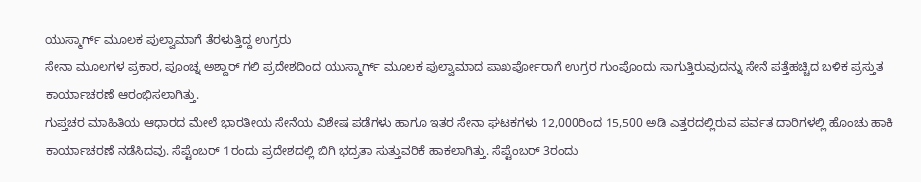ಯುಸ್ಮಾರ್ಗ್ ಮೂಲಕ ಪುಲ್ವಾಮಾಗೆ ತೆರಳುತ್ತಿದ್ದ ಉಗ್ರರು
ಸೇನಾ ಮೂಲಗಳ ಪ್ರಕಾರ, ಪೂಂಚ್ನ ಅಶ್ದಾರ್ ಗಲಿ ಪ್ರದೇಶದಿಂದ ಯುಸ್ಮಾರ್ಗ್ ಮೂಲಕ ಪುಲ್ವಾಮಾದ ಪಾಖರ್ಪೋರಾಗೆ ಉಗ್ರರ ಗುಂಪೊಂದು ಸಾಗುತ್ತಿರುವುದನ್ನು ಸೇನೆ ಪತ್ತೆಹಚ್ಚಿದ ಬಳಿಕ ಪ್ರಸ್ತುತ ಕಾರ್ಯಾಚರಣೆ ಆರಂಭಿಸಲಾಗಿತ್ತು.
ಗುಪ್ತಚರ ಮಾಹಿತಿಯ ಆಧಾರದ ಮೇಲೆ ಭಾರತೀಯ ಸೇನೆಯ ವಿಶೇಷ ಪಡೆಗಳು ಹಾಗೂ ಇತರ ಸೇನಾ ಘಟಕಗಳು 12,000ರಿಂದ 15,500 ಅಡಿ ಎತ್ತರದಲ್ಲಿರುವ ಪರ್ವತ ದಾರಿಗಳಲ್ಲಿ ಹೊಂಚು ಹಾಕಿ ಕಾರ್ಯಾಚರಣೆ ನಡೆಸಿದವು. ಸೆಪ್ಟೆಂಬರ್ 1ರಂದು ಪ್ರದೇಶದಲ್ಲಿ ಬಿಗಿ ಭದ್ರತಾ ಸುತ್ತುವರಿಕೆ ಹಾಕಲಾಗಿತ್ತು. ಸೆಪ್ಟೆಂಬರ್ 3ರಂದು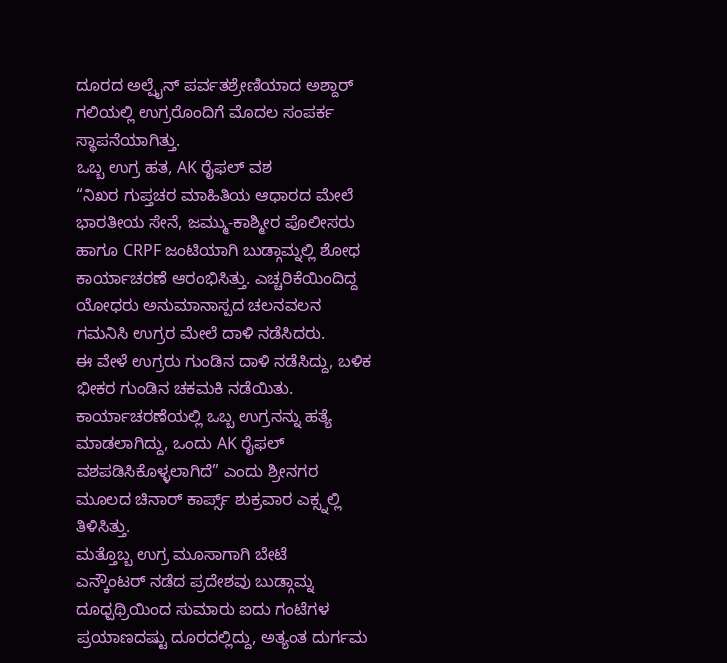ದೂರದ ಅಲ್ಪೈನ್ ಪರ್ವತಶ್ರೇಣಿಯಾದ ಅಶ್ದಾರ್ ಗಲಿಯಲ್ಲಿ ಉಗ್ರರೊಂದಿಗೆ ಮೊದಲ ಸಂಪರ್ಕ ಸ್ಥಾಪನೆಯಾಗಿತ್ತು.
ಒಬ್ಬ ಉಗ್ರ ಹತ, AK ರೈಫಲ್ ವಶ
“ನಿಖರ ಗುಪ್ತಚರ ಮಾಹಿತಿಯ ಆಧಾರದ ಮೇಲೆ ಭಾರತೀಯ ಸೇನೆ, ಜಮ್ಮು-ಕಾಶ್ಮೀರ ಪೊಲೀಸರು ಹಾಗೂ CRPF ಜಂಟಿಯಾಗಿ ಬುಡ್ಗಾಮ್ನಲ್ಲಿ ಶೋಧ ಕಾರ್ಯಾಚರಣೆ ಆರಂಭಿಸಿತ್ತು. ಎಚ್ಚರಿಕೆಯಿಂದಿದ್ದ ಯೋಧರು ಅನುಮಾನಾಸ್ಪದ ಚಲನವಲನ ಗಮನಿಸಿ ಉಗ್ರರ ಮೇಲೆ ದಾಳಿ ನಡೆಸಿದರು.
ಈ ವೇಳೆ ಉಗ್ರರು ಗುಂಡಿನ ದಾಳಿ ನಡೆಸಿದ್ದು, ಬಳಿಕ ಭೀಕರ ಗುಂಡಿನ ಚಕಮಕಿ ನಡೆಯಿತು. ಕಾರ್ಯಾಚರಣೆಯಲ್ಲಿ ಒಬ್ಬ ಉಗ್ರನನ್ನು ಹತ್ಯೆ ಮಾಡಲಾಗಿದ್ದು, ಒಂದು AK ರೈಫಲ್ ವಶಪಡಿಸಿಕೊಳ್ಳಲಾಗಿದೆ” ಎಂದು ಶ್ರೀನಗರ ಮೂಲದ ಚಿನಾರ್ ಕಾರ್ಪ್ಸ್ ಶುಕ್ರವಾರ ಎಕ್ಸ್ನಲ್ಲಿ ತಿಳಿಸಿತ್ತು.
ಮತ್ತೊಬ್ಬ ಉಗ್ರ ಮೂಸಾಗಾಗಿ ಬೇಟೆ
ಎನ್ಕೌಂಟರ್ ನಡೆದ ಪ್ರದೇಶವು ಬುಡ್ಗಾಮ್ನ ದೂಧ್ಪಥ್ರಿಯಿಂದ ಸುಮಾರು ಐದು ಗಂಟೆಗಳ ಪ್ರಯಾಣದಷ್ಟು ದೂರದಲ್ಲಿದ್ದು, ಅತ್ಯಂತ ದುರ್ಗಮ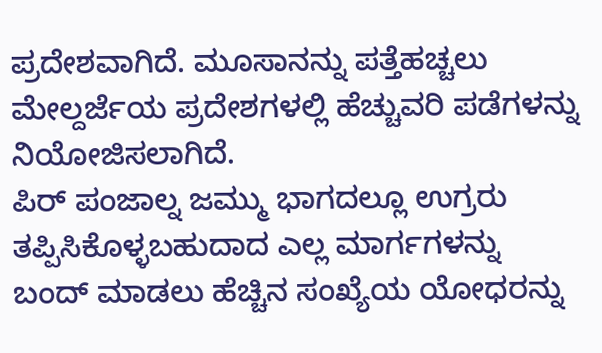ಪ್ರದೇಶವಾಗಿದೆ. ಮೂಸಾನನ್ನು ಪತ್ತೆಹಚ್ಚಲು ಮೇಲ್ದರ್ಜೆಯ ಪ್ರದೇಶಗಳಲ್ಲಿ ಹೆಚ್ಚುವರಿ ಪಡೆಗಳನ್ನು ನಿಯೋಜಿಸಲಾಗಿದೆ.
ಪಿರ್ ಪಂಜಾಲ್ನ ಜಮ್ಮು ಭಾಗದಲ್ಲೂ ಉಗ್ರರು ತಪ್ಪಿಸಿಕೊಳ್ಳಬಹುದಾದ ಎಲ್ಲ ಮಾರ್ಗಗಳನ್ನು ಬಂದ್ ಮಾಡಲು ಹೆಚ್ಚಿನ ಸಂಖ್ಯೆಯ ಯೋಧರನ್ನು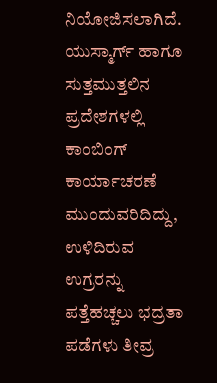ನಿಯೋಜಿಸಲಾಗಿದೆ. ಯುಸ್ಮಾರ್ಗ್ ಹಾಗೂ ಸುತ್ತಮುತ್ತಲಿನ ಪ್ರದೇಶಗಳಲ್ಲಿ ಕಾಂಬಿಂಗ್ ಕಾರ್ಯಾಚರಣೆ ಮುಂದುವರಿದಿದ್ದು, ಉಳಿದಿರುವ ಉಗ್ರರನ್ನು ಪತ್ತೆಹಚ್ಚಲು ಭದ್ರತಾ ಪಡೆಗಳು ತೀವ್ರ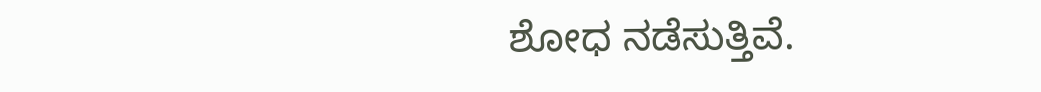ಶೋಧ ನಡೆಸುತ್ತಿವೆ.